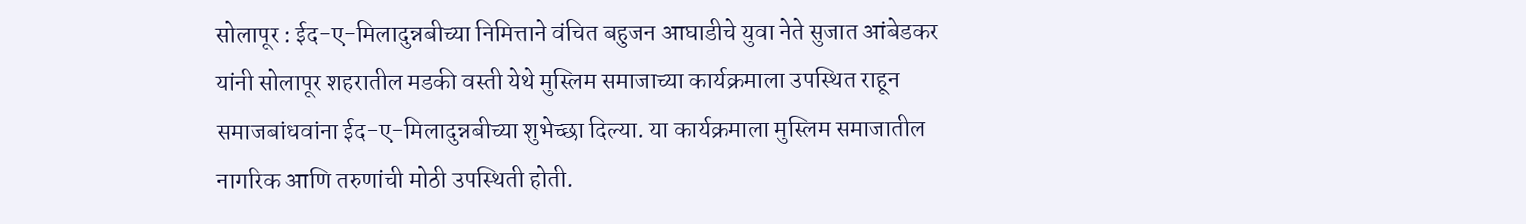सोलापूर : ईद-ए-मिलादुन्नबीच्या निमित्ताने वंचित बहुजन आघाडीचे युवा नेते सुजात आंबेडकर यांनी सोलापूर शहरातील मडकी वस्ती येथे मुस्लिम समाजाच्या कार्यक्रमाला उपस्थित राहून समाजबांधवांना ईद-ए-मिलादुन्नबीच्या शुभेच्छा दिल्या. या कार्यक्रमाला मुस्लिम समाजातील नागरिक आणि तरुणांची मोठी उपस्थिती होती.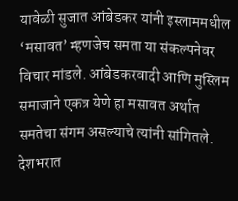यावेळी सुजात आंबेडकर यांनी इस्लाममधील ‘मसावत’ म्हणजेच समता या संकल्पनेवर विचार मांडले. आंबेडकरवादी आणि मुस्लिम समाजाने एकत्र येणे हा मसावत अर्थात समतेचा संगम असल्याचे त्यांनी सांगितले.
देशभरात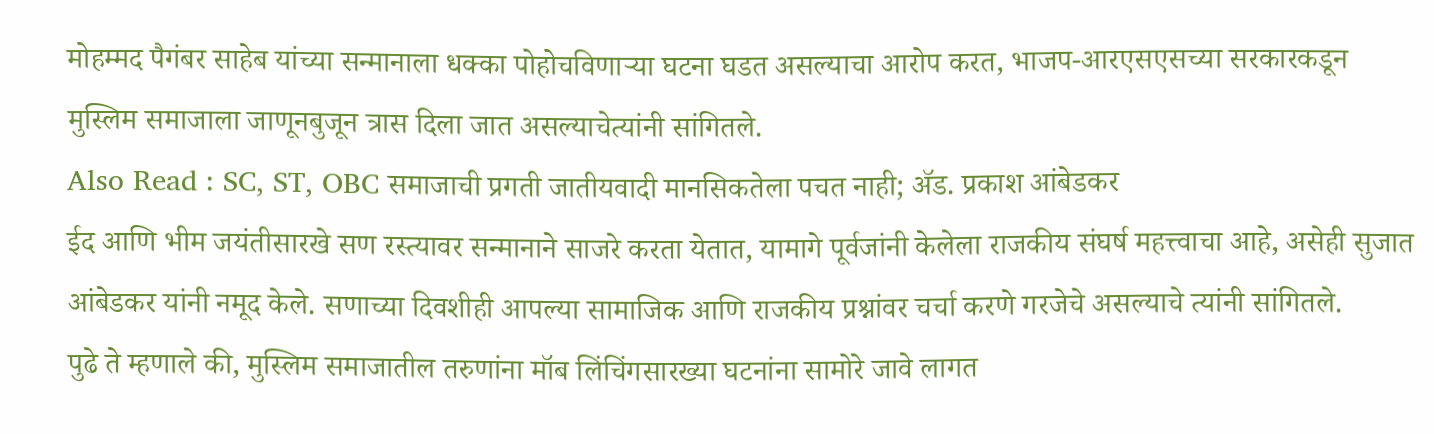मोहम्मद पैगंबर साहेब यांच्या सन्मानाला धक्का पोहोचविणाऱ्या घटना घडत असल्याचा आरोप करत, भाजप-आरएसएसच्या सरकारकडून मुस्लिम समाजाला जाणूनबुजून त्रास दिला जात असल्याचेत्यांनी सांगितले.
Also Read : SC, ST, OBC समाजाची प्रगती जातीयवादी मानसिकतेला पचत नाही; ॲड. प्रकाश आंबेडकर
ईद आणि भीम जयंतीसारखे सण रस्त्यावर सन्मानाने साजरे करता येतात, यामागे पूर्वजांनी केलेला राजकीय संघर्ष महत्त्वाचा आहे, असेही सुजात आंबेडकर यांनी नमूद केले. सणाच्या दिवशीही आपल्या सामाजिक आणि राजकीय प्रश्नांवर चर्चा करणे गरजेचे असल्याचे त्यांनी सांगितले.
पुढे ते म्हणाले की, मुस्लिम समाजातील तरुणांना मॉब लिंचिंगसारख्या घटनांना सामोरे जावे लागत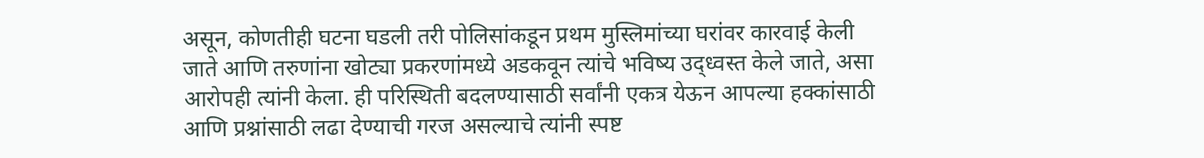असून, कोणतीही घटना घडली तरी पोलिसांकडून प्रथम मुस्लिमांच्या घरांवर कारवाई केली जाते आणि तरुणांना खोट्या प्रकरणांमध्ये अडकवून त्यांचे भविष्य उद्ध्वस्त केले जाते, असा आरोपही त्यांनी केला. ही परिस्थिती बदलण्यासाठी सर्वांनी एकत्र येऊन आपल्या हक्कांसाठी आणि प्रश्नांसाठी लढा देण्याची गरज असल्याचे त्यांनी स्पष्ट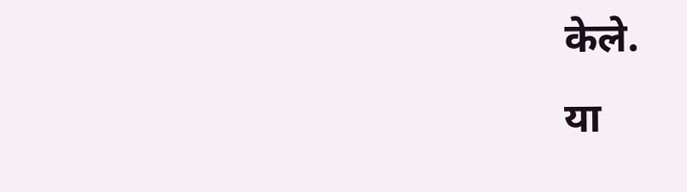केले.
या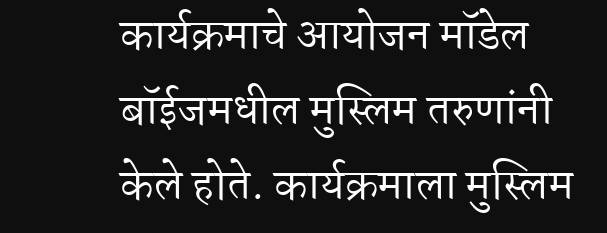कार्यक्रमाचे आयोजन मॉडेल बॉईजमधील मुस्लिम तरुणांनी केले होते. कार्यक्रमाला मुस्लिम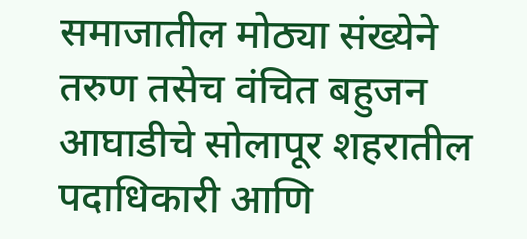समाजातील मोठ्या संख्येने तरुण तसेच वंचित बहुजन आघाडीचे सोलापूर शहरातील पदाधिकारी आणि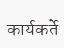कार्यकर्ते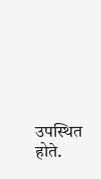उपस्थित होते.